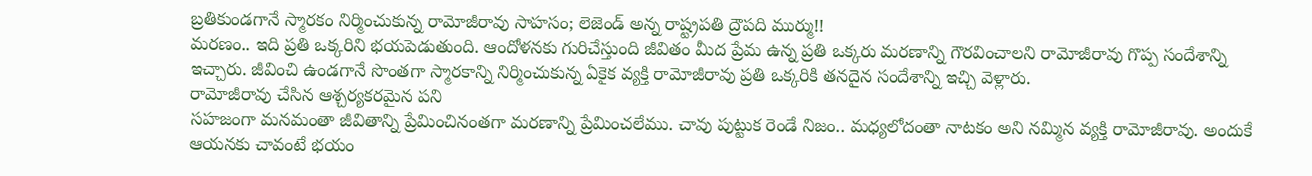బ్రతికుండగానే స్మారకం నిర్మించుకున్న రామోజీరావు సాహసం; లెజెండ్ అన్న రాష్ట్రపతి ద్రౌపది ముర్ము!!
మరణం.. ఇది ప్రతి ఒక్కరిని భయపెడుతుంది. ఆందోళనకు గురిచేస్తుంది జీవితం మీద ప్రేమ ఉన్న ప్రతి ఒక్కరు మరణాన్ని గౌరవించాలని రామోజీరావు గొప్ప సందేశాన్ని ఇచ్చారు. జీవించి ఉండగానే సొంతగా స్మారకాన్ని నిర్మించుకున్న ఏకైక వ్యక్తి రామోజీరావు ప్రతి ఒక్కరికి తనదైన సందేశాన్ని ఇచ్చి వెళ్లారు.
రామోజీరావు చేసిన ఆశ్చర్యకరమైన పని
సహజంగా మనమంతా జీవితాన్ని ప్రేమించినంతగా మరణాన్ని ప్రేమించలేము. చావు పుట్టుక రెండే నిజం.. మధ్యలోదంతా నాటకం అని నమ్మిన వ్యక్తి రామోజీరావు. అందుకే ఆయనకు చావంటే భయం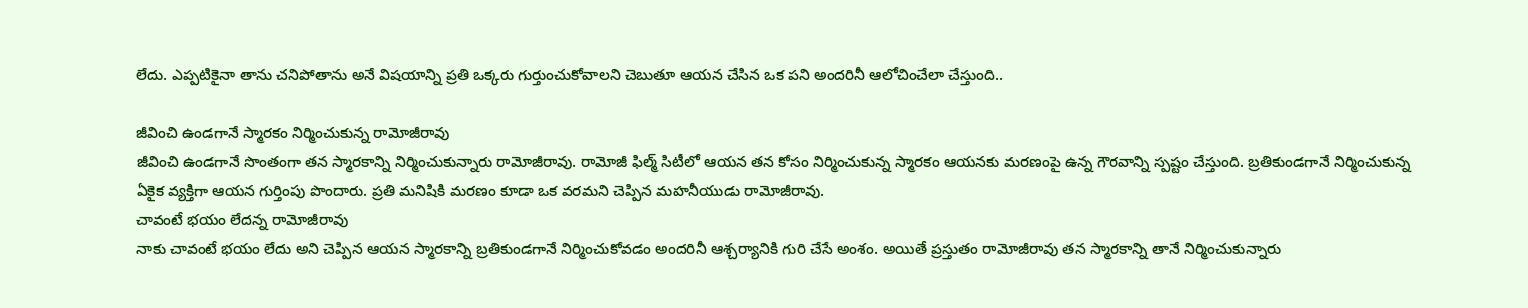లేదు. ఎప్పటికైనా తాను చనిపోతాను అనే విషయాన్ని ప్రతి ఒక్కరు గుర్తుంచుకోవాలని చెబుతూ ఆయన చేసిన ఒక పని అందరినీ ఆలోచించేలా చేస్తుంది..

జీవించి ఉండగానే స్మారకం నిర్మించుకున్న రామోజీరావు
జీవించి ఉండగానే సొంతంగా తన స్మారకాన్ని నిర్మించుకున్నారు రామోజీరావు. రామోజీ ఫిల్మ్ సిటీలో ఆయన తన కోసం నిర్మించుకున్న స్మారకం ఆయనకు మరణంపై ఉన్న గౌరవాన్ని స్పష్టం చేస్తుంది. బ్రతికుండగానే నిర్మించుకున్న ఏకైక వ్యక్తిగా ఆయన గుర్తింపు పొందారు. ప్రతి మనిషికి మరణం కూడా ఒక వరమని చెప్పిన మహనీయుడు రామోజీరావు.
చావంటే భయం లేదన్న రామోజీరావు
నాకు చావంటే భయం లేదు అని చెప్పిన ఆయన స్మారకాన్ని బ్రతికుండగానే నిర్మించుకోవడం అందరినీ ఆశ్చర్యానికి గురి చేసే అంశం. అయితే ప్రస్తుతం రామోజీరావు తన స్మారకాన్ని తానే నిర్మించుకున్నారు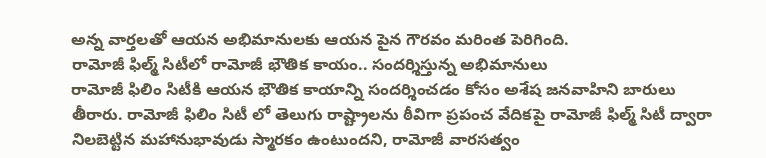అన్న వార్తలతో ఆయన అభిమానులకు ఆయన పైన గౌరవం మరింత పెరిగింది.
రామోజీ ఫిల్మ్ సిటీలో రామోజీ భౌతిక కాయం.. సందర్శిస్తున్న అభిమానులు
రామోజీ ఫిలిం సిటీకి ఆయన భౌతిక కాయాన్ని సందర్శించడం కోసం అశేష జనవాహిని బారులు తీరారు. రామోజీ ఫిలిం సిటీ లో తెలుగు రాష్ట్రాలను ఠీవిగా ప్రపంచ వేదికపై రామోజీ ఫిల్మ్ సిటీ ద్వారా నిలబెట్టిన మహానుభావుడు స్మారకం ఉంటుందని, రామోజీ వారసత్వం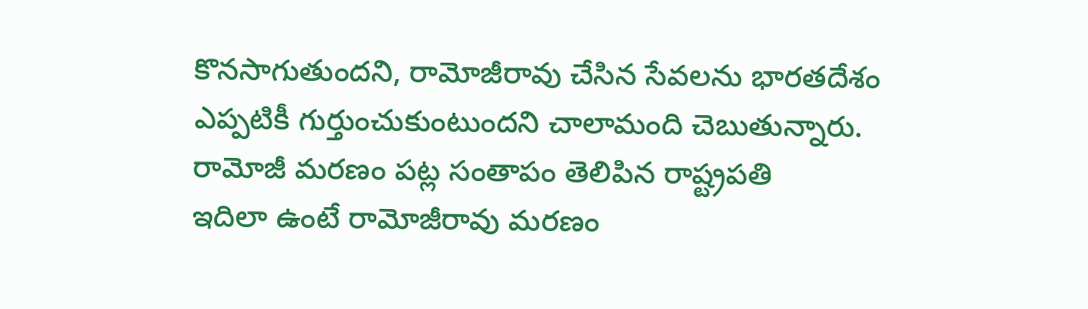కొనసాగుతుందని, రామోజీరావు చేసిన సేవలను భారతదేశం ఎప్పటికీ గుర్తుంచుకుంటుందని చాలామంది చెబుతున్నారు.
రామోజీ మరణం పట్ల సంతాపం తెలిపిన రాష్ట్రపతి
ఇదిలా ఉంటే రామోజీరావు మరణం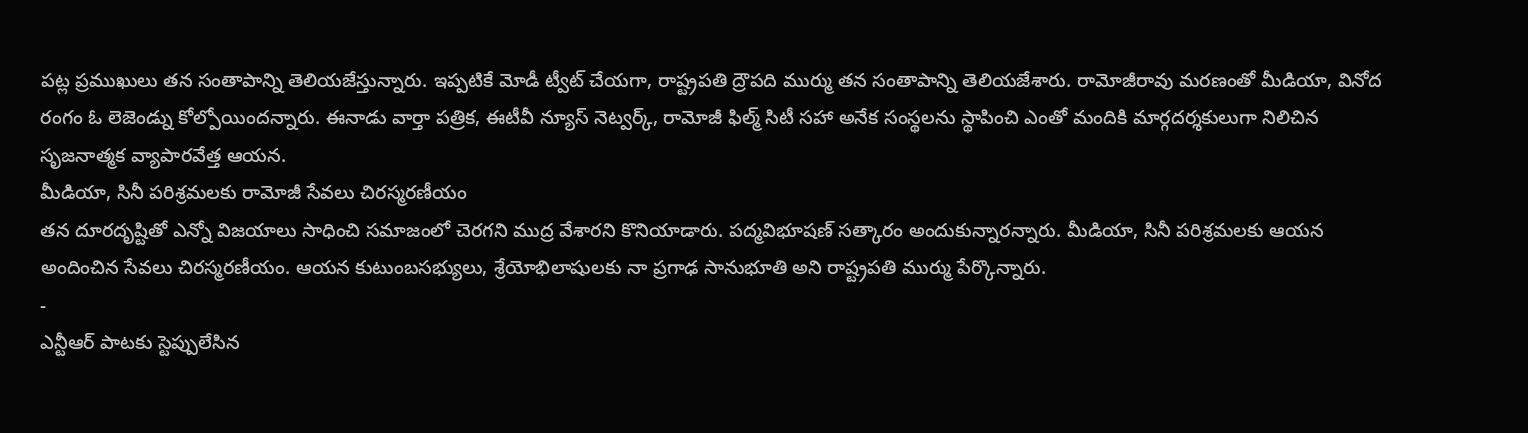పట్ల ప్రముఖులు తన సంతాపాన్ని తెలియజేస్తున్నారు. ఇప్పటికే మోడీ ట్వీట్ చేయగా, రాష్ట్రపతి ద్రౌపది ముర్ము తన సంతాపాన్ని తెలియజేశారు. రామోజీరావు మరణంతో మీడియా, వినోద రంగం ఓ లెజెండ్ను కోల్పోయిందన్నారు. ఈనాడు వార్తా పత్రిక, ఈటీవీ న్యూస్ నెట్వర్క్, రామోజీ ఫిల్మ్ సిటీ సహా అనేక సంస్థలను స్థాపించి ఎంతో మందికి మార్గదర్శకులుగా నిలిచిన సృజనాత్మక వ్యాపారవేత్త ఆయన.
మీడియా, సినీ పరిశ్రమలకు రామోజీ సేవలు చిరస్మరణీయం
తన దూరదృష్టితో ఎన్నో విజయాలు సాధించి సమాజంలో చెరగని ముద్ర వేశారని కొనియాడారు. పద్మవిభూషణ్ సత్కారం అందుకున్నారన్నారు. మీడియా, సినీ పరిశ్రమలకు ఆయన అందించిన సేవలు చిరస్మరణీయం. ఆయన కుటుంబసభ్యులు, శ్రేయోభిలాషులకు నా ప్రగాఢ సానుభూతి అని రాష్ట్రపతి ముర్ము పేర్కొన్నారు.
-
ఎన్టీఆర్ పాటకు స్టెప్పులేసిన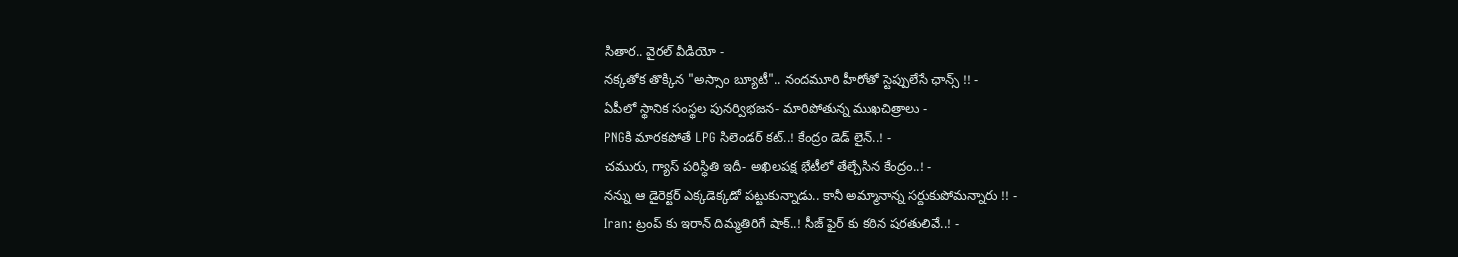సితార.. వైరల్ వీడియో -
నక్కతోక తొక్కిన "అస్సాం బ్యూటీ".. నందమూరి హీరోతో స్టెప్పులేసే ఛాన్స్ !! -
ఏపీలో స్థానిక సంస్థల పునర్విభజన- మారిపోతున్న ముఖచిత్రాలు -
PNGకి మారకపోతే LPG సిలెండర్ కట్..! కేంద్రం డెడ్ లైన్..! -
చమురు, గ్యాస్ పరిస్ధితి ఇదీ- అఖిలపక్ష భేటీలో తేల్చేసిన కేంద్రం..! -
నన్ను ఆ డైరెక్టర్ ఎక్కడెక్కడో పట్టుకున్నాడు.. కానీ అమ్మానాన్న సర్దుకుపోమన్నారు !! -
Iran: ట్రంప్ కు ఇరాన్ దిమ్మతిరిగే షాక్..! సీజ్ ఫైర్ కు కఠిన షరతులివే..! -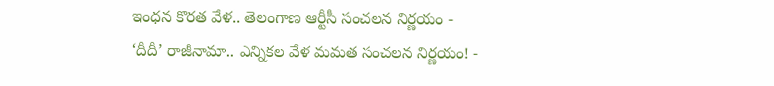ఇంధన కొరత వేళ.. తెలంగాణ ఆర్టీసీ సంచలన నిర్ణయం -
‘దీదీ’ రాజీనామా.. ఎన్నికల వేళ మమత సంచలన నిర్ణయం! -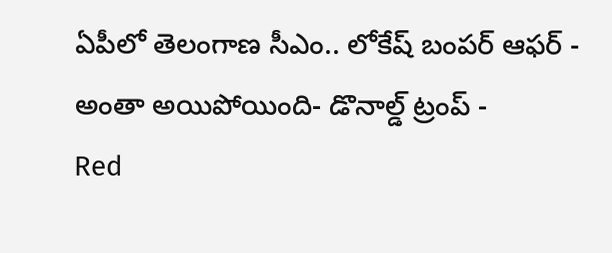ఏపీలో తెలంగాణ సీఎం.. లోకేష్ బంపర్ ఆఫర్ -
అంతా అయిపోయింది- డొనాల్డ్ ట్రంప్ -
Red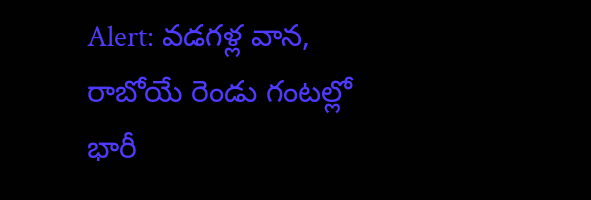Alert: వడగళ్ల వాన, రాబోయే రెండు గంటల్లో భారీ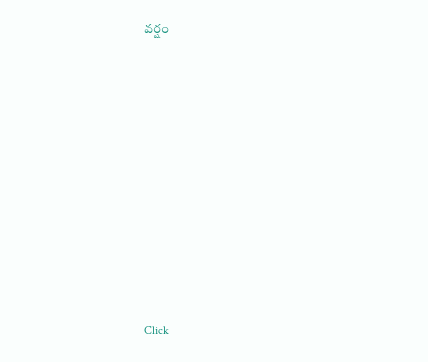వర్షం












Click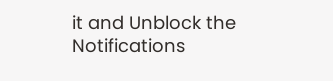it and Unblock the Notifications